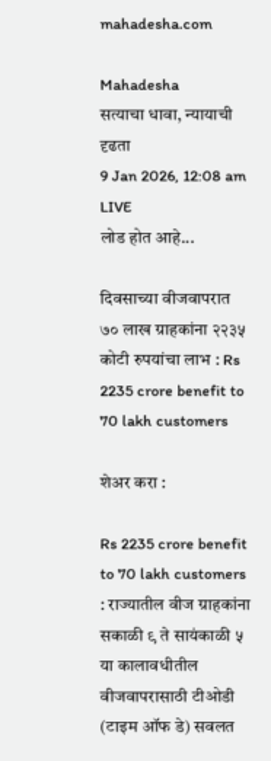mahadesha.com

Mahadesha
सत्याचा धावा, न्यायाची दृढता
9 Jan 2026, 12:08 am
LIVE
लोड होत आहे...

दिवसाच्या वीजवापरात ७० लाख ग्राहकांना २२३५ कोटी रुपयांचा लाभ : Rs 2235 crore benefit to 70 lakh customers

शेअर करा :

Rs 2235 crore benefit to 70 lakh customers : राज्यातील वीज ग्राहकांना सकाळी ९ ते सायंकाळी ५ या कालावधीतील वीजवापरासाठी टीओडी (टाइम ऑफ डे) सवलत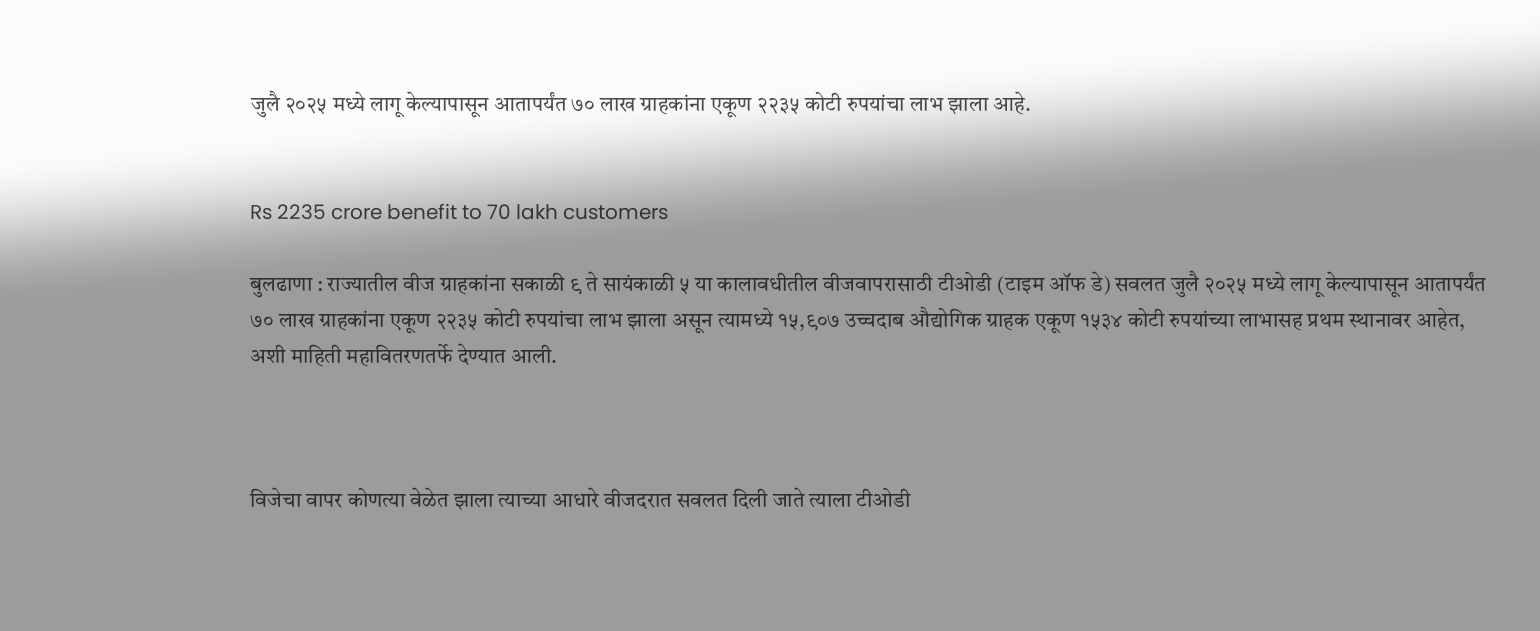जुलै २०२५ मध्ये लागू केल्यापासून आतापर्यंत ७० लाख ग्राहकांना एकूण २२३५ कोटी रुपयांचा लाभ झाला आहे.


Rs 2235 crore benefit to 70 lakh customers

बुलढाणा : राज्यातील वीज ग्राहकांना सकाळी ९ ते सायंकाळी ५ या कालावधीतील वीजवापरासाठी टीओडी (टाइम ऑफ डे) सवलत जुलै २०२५ मध्ये लागू केल्यापासून आतापर्यंत ७० लाख ग्राहकांना एकूण २२३५ कोटी रुपयांचा लाभ झाला असून त्यामध्ये १५,९०७ उच्चदाब औद्योगिक ग्राहक एकूण १५३४ कोटी रुपयांच्या लाभासह प्रथम स्थानावर आहेत, अशी माहिती महावितरणतर्फे देण्यात आली.



विजेचा वापर कोणत्या वेळेत झाला त्याच्या आधारे वीजदरात सवलत दिली जाते त्याला टीओडी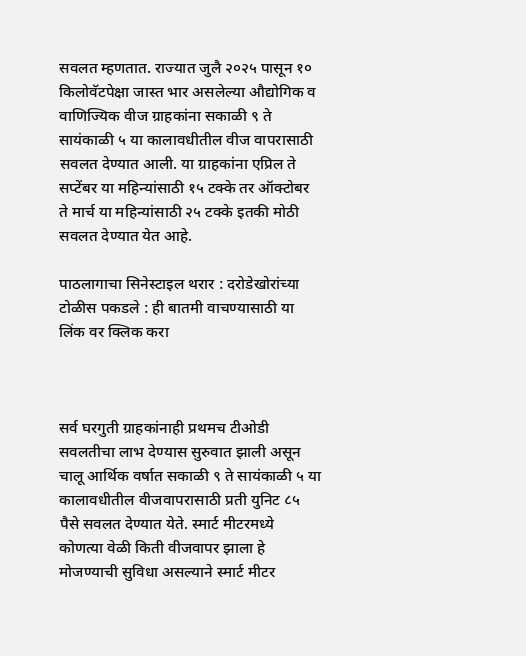सवलत म्हणतात. राज्यात जुलै २०२५ पासून १० किलोवॅटपेक्षा जास्त भार असलेल्या औद्योगिक व वाणिज्यिक वीज ग्राहकांना सकाळी ९ ते सायंकाळी ५ या कालावधीतील वीज वापरासाठी सवलत देण्यात आली. या ग्राहकांना एप्रिल ते सप्टेंबर या महिन्यांसाठी १५ टक्के तर ऑक्टोबर ते मार्च या महिन्यांसाठी २५ टक्के इतकी मोठी सवलत देण्यात येत आहे.

पाठलागाचा सिनेस्टाइल थरार : दरोडेखोरांच्या टोळीस पकडले : ही बातमी वाचण्यासाठी या लिंक वर क्लिक करा



सर्व घरगुती ग्राहकांनाही प्रथमच टीओडी सवलतीचा लाभ देण्यास सुरुवात झाली असून चालू आर्थिक वर्षात सकाळी ९ ते सायंकाळी ५ या कालावधीतील वीजवापरासाठी प्रती युनिट ८५ पैसे सवलत देण्यात येते. स्मार्ट मीटरमध्ये कोणत्या वेळी किती वीजवापर झाला हे मोजण्याची सुविधा असल्याने स्मार्ट मीटर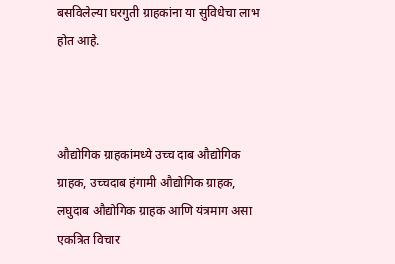बसविलेल्या घरगुती ग्राहकांना या सुविधेचा लाभ होत आहे.



औद्योगिक ग्राहकांमध्ये उच्च दाब औद्योगिक ग्राहक, उच्चदाब हंगामी औद्योगिक ग्राहक, लघुदाब औद्योगिक ग्राहक आणि यंत्रमाग असा एकत्रित विचार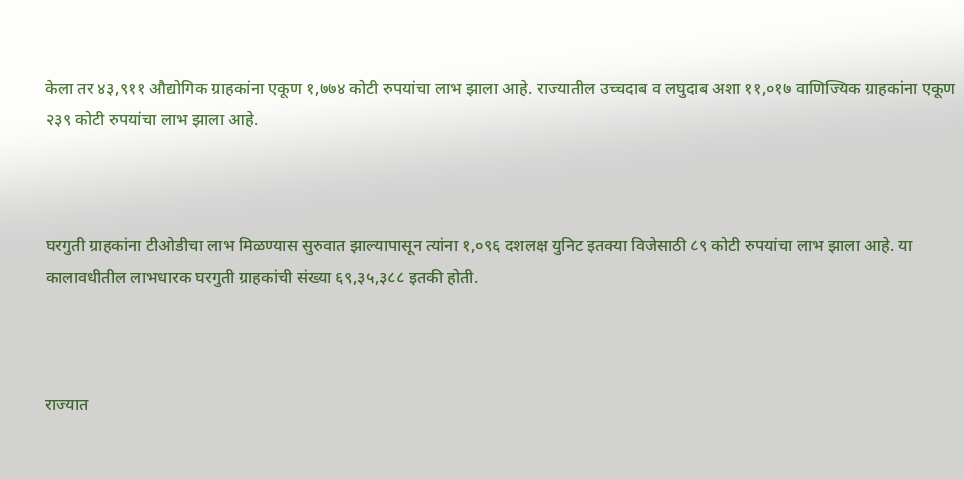केला तर ४३,९११ औद्योगिक ग्राहकांना एकूण १,७७४ कोटी रुपयांचा लाभ झाला आहे. राज्यातील उच्चदाब व लघुदाब अशा ११,०१७ वाणिज्यिक ग्राहकांना एकूण २३९ कोटी रुपयांचा लाभ झाला आहे.



घरगुती ग्राहकांना टीओडीचा लाभ मिळण्यास सुरुवात झाल्यापासून त्यांना १,०९६ दशलक्ष युनिट इतक्या विजेसाठी ८९ कोटी रुपयांचा लाभ झाला आहे. या कालावधीतील लाभधारक घरगुती ग्राहकांची संख्या ६९,३५,३८८ इतकी होती.



राज्यात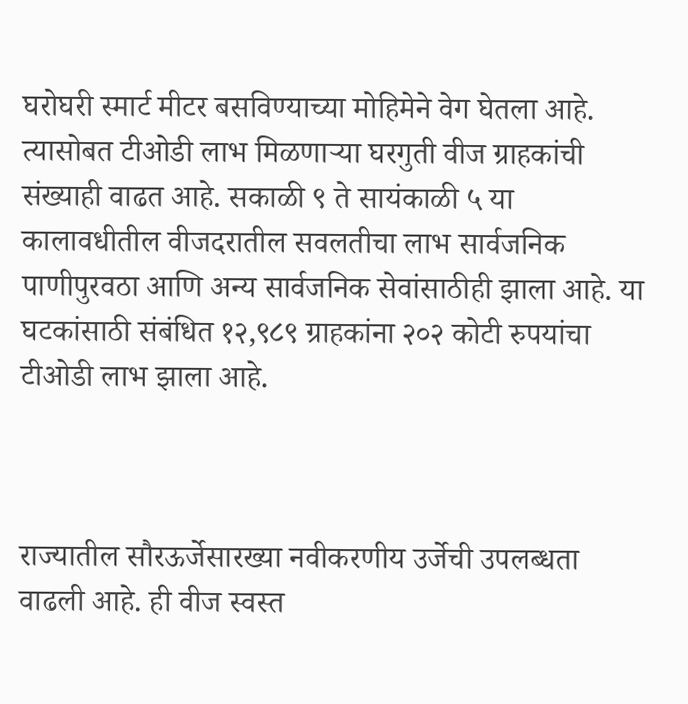घरोघरी स्मार्ट मीटर बसविण्याच्या मोहिमेने वेग घेतला आहे. त्यासोबत टीओडी लाभ मिळणाऱ्या घरगुती वीज ग्राहकांची संख्याही वाढत आहे. सकाळी ९ ते सायंकाळी ५ या कालावधीतील वीजदरातील सवलतीचा लाभ सार्वजनिक पाणीपुरवठा आणि अन्य सार्वजनिक सेवांसाठीही झाला आहे. या घटकांसाठी संबंधित १२,९८९ ग्राहकांना २०२ कोटी रुपयांचा टीओडी लाभ झाला आहे.



राज्यातील सौरऊर्जेसारख्या नवीकरणीय उर्जेची उपलब्धता वाढली आहे. ही वीज स्वस्त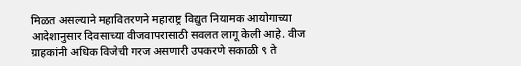मिळत असल्याने महावितरणने महाराष्ट्र विद्युत नियामक आयोगाच्या आदेशानुसार दिवसाच्या वीजवापरासाठी सवलत लागू केली आहे. वीज ग्राहकांनी अधिक विजेची गरज असणारी उपकरणे सकाळी ९ ते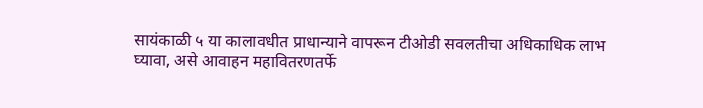सायंकाळी ५ या कालावधीत प्राधान्याने वापरून टीओडी सवलतीचा अधिकाधिक लाभ घ्यावा, असे आवाहन महावितरणतर्फे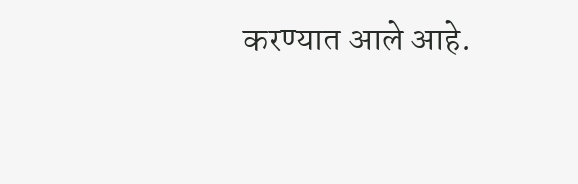करण्यात आले आहे.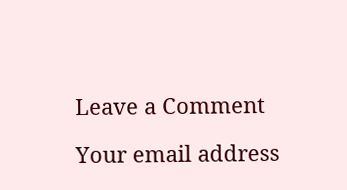Leave a Comment

Your email address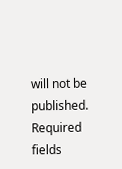will not be published. Required fields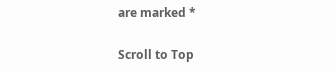are marked *

Scroll to Top